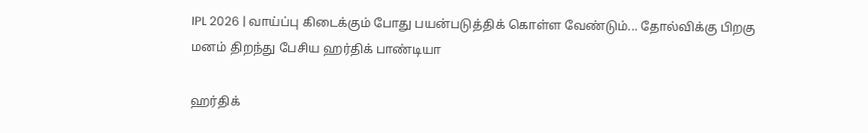IPL 2026 | வாய்ப்பு கிடைக்கும் போது பயன்படுத்திக் கொள்ள வேண்டும்... தோல்விக்கு பிறகு மனம் திறந்து பேசிய ஹர்திக் பாண்டியா

ஹர்திக்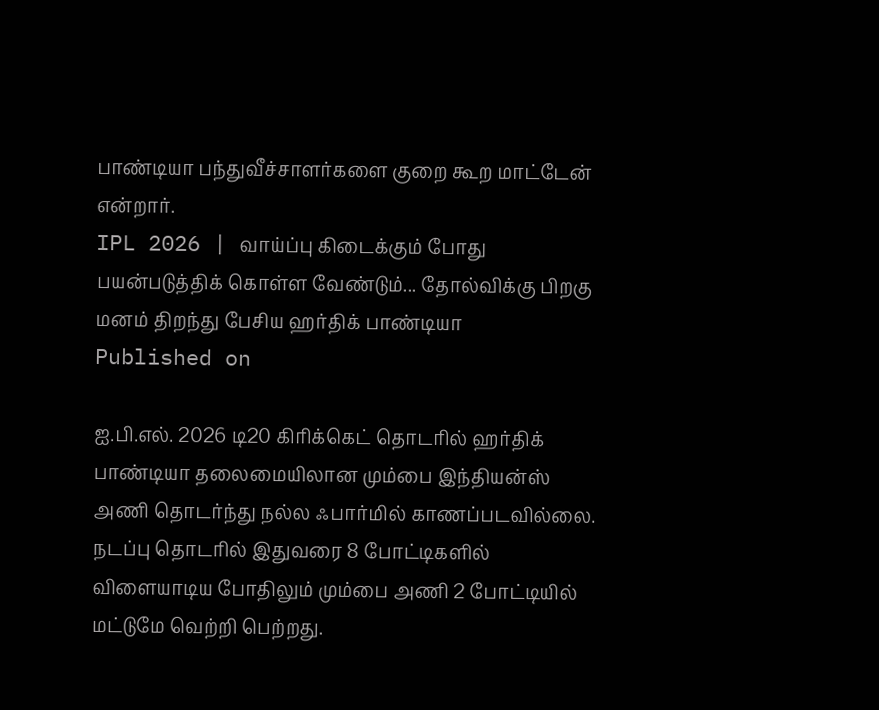பாண்டியா பந்துவீச்சாளர்களை குறை கூற மாட்டேன் என்றார்.
IPL 2026 | வாய்ப்பு கிடைக்கும் போது பயன்படுத்திக் கொள்ள வேண்டும்... தோல்விக்கு பிறகு மனம் திறந்து பேசிய ஹர்திக் பாண்டியா
Published on

ஐ.பி.எல். 2026 டி20 கிரிக்கெட் தொடரில் ஹர்திக் பாண்டியா தலைமையிலான மும்பை இந்தியன்ஸ் அணி தொடர்ந்து நல்ல ஃபார்மில் காணப்படவில்லை. நடப்பு தொடரில் இதுவரை 8 போட்டிகளில் விளையாடிய போதிலும் மும்பை அணி 2 போட்டியில் மட்டுமே வெற்றி பெற்றது.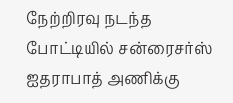நேற்றிரவு நடந்த போட்டியில் சன்ரைசர்ஸ் ஐதராபாத் அணிக்கு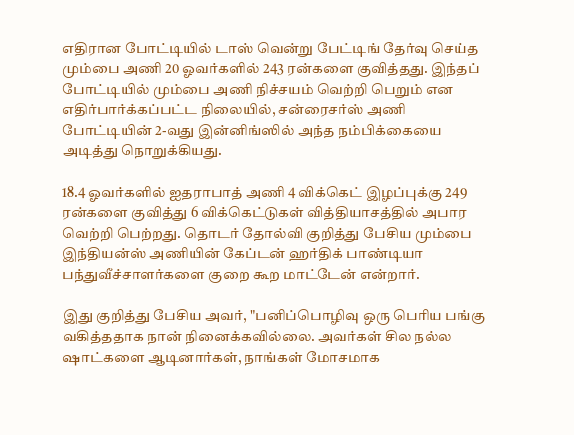எதிரான போட்டியில் டாஸ் வென்று பேட்டிங் தேர்வு செய்த மும்பை அணி 20 ஓவர்களில் 243 ரன்களை குவித்தது. இந்தப் போட்டியில் மும்பை அணி நிச்சயம் வெற்றி பெறும் என எதிர்பார்க்கப்பட்ட நிலையில், சன்ரைசர்ஸ் அணி போட்டியின் 2-வது இன்னிங்ஸில் அந்த நம்பிக்கையை அடித்து நொறுக்கியது.

18.4 ஓவர்களில் ஐதராபாத் அணி 4 விக்கெட் இழப்புக்கு 249 ரன்களை குவித்து 6 விக்கெட்டுகள் வித்தியாசத்தில் அபார வெற்றி பெற்றது. தொடர் தோல்வி குறித்து பேசிய மும்பை இந்தியன்ஸ் அணியின் கேப்டன் ஹர்திக் பாண்டியா பந்துவீச்சாளர்களை குறை கூற மாட்டேன் என்றார்.

இது குறித்து பேசிய அவர், "பனிப்பொழிவு ஒரு பெரிய பங்கு வகித்ததாக நான் நினைக்கவில்லை. அவர்கள் சில நல்ல ஷாட்களை ஆடினார்கள், நாங்கள் மோசமாக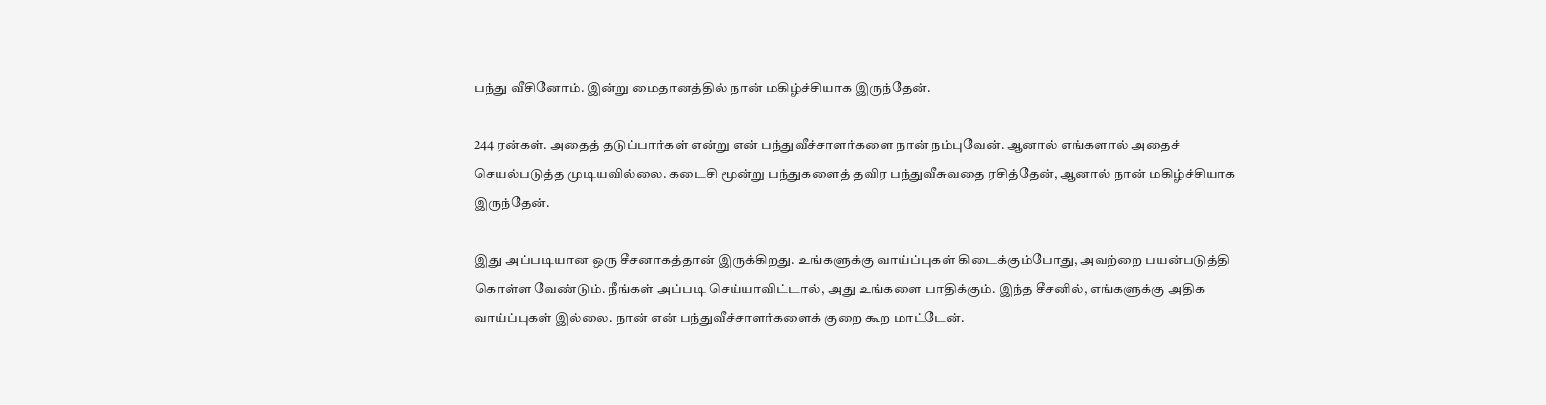பந்து வீசினோம். இன்று மைதானத்தில் நான் மகிழ்ச்சியாக இருந்தேன்.

244 ரன்கள். அதைத் தடுப்பார்கள் என்று என் பந்துவீச்சாளர்களை நான் நம்புவேன். ஆனால் எங்களால் அதைச் செயல்படுத்த முடியவில்லை. கடைசி மூன்று பந்துகளைத் தவிர பந்துவீசுவதை ரசித்தேன், ஆனால் நான் மகிழ்ச்சியாக இருந்தேன்.

இது அப்படியான ஒரு சீசனாகத்தான் இருக்கிறது. உங்களுக்கு வாய்ப்புகள் கிடைக்கும்போது, அவற்றை பயன்படுத்தி கொள்ள வேண்டும். நீங்கள் அப்படி செய்யாவிட்டால், அது உங்களை பாதிக்கும். இந்த சீசனில், எங்களுக்கு அதிக வாய்ப்புகள் இல்லை. நான் என் பந்துவீச்சாளர்களைக் குறை கூற மாட்டேன்.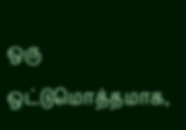ஒரு ஒட்டுமொத்தமாக,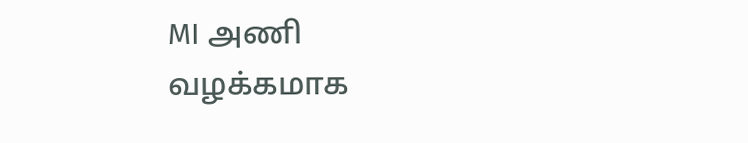MI அணி வழக்கமாக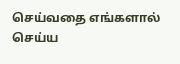செய்வதை எங்களால் செய்ய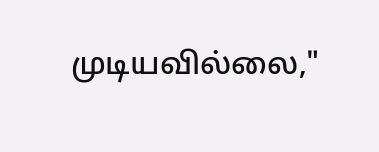முடியவில்லை,"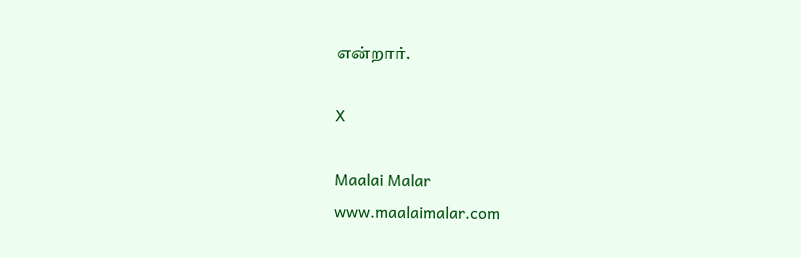என்றார்.

X

Maalai Malar
www.maalaimalar.com